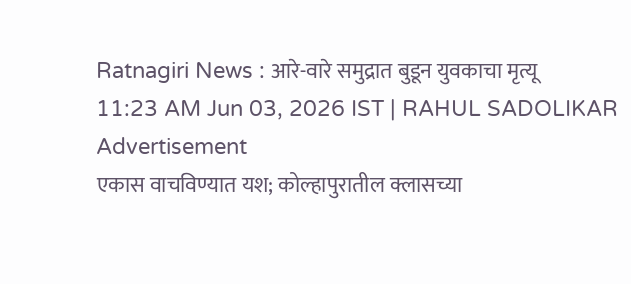Ratnagiri News : आरे-वारे समुद्रात बुडून युवकाचा मृत्यू
11:23 AM Jun 03, 2026 IST | RAHUL SADOLIKAR
Advertisement
एकास वाचविण्यात यश; कोल्हापुरातील क्लासच्या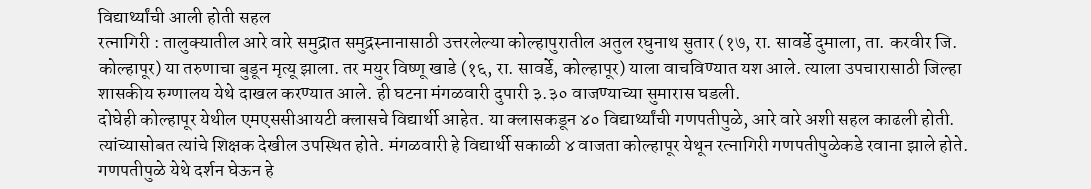विद्यार्थ्यांची आली होती सहल
रत्नागिरी : तालुक्यातील आरे वारे समुद्रात समुद्रस्नानासाठी उत्तरलेल्या कोल्हापुरातील अतुल रघुनाथ सुतार (१७, रा. सावर्डे दुमाला, ता. करवीर जि. कोल्हापूर) या तरुणाचा बुडून मृत्यू झाला. तर मयुर विष्णू खाडे (१६, रा. सावर्डे, कोल्हापूर) याला वाचविण्यात यश आले. त्याला उपचारासाठी जिल्हा शासकीय रुग्णालय येथे दाखल करण्यात आले. ही घटना मंगळवारी दुपारी ३.३० वाजण्याच्या सुमारास घडली.
दोघेही कोल्हापूर येथील एमएससीआयटी क्लासचे विद्यार्थी आहेत. या क्लासकडून ४० विद्यार्थ्यांची गणपतीपुळे, आरे वारे अशी सहल काढली होती. त्यांच्यासोबत त्यांचे शिक्षक देखील उपस्थित होते. मंगळवारी हे विद्यार्थी सकाळी ४ वाजता कोल्हापूर येथून रत्नागिरी गणपतीपुळेकडे रवाना झाले होते. गणपतीपुळे येथे दर्शन घेऊन हे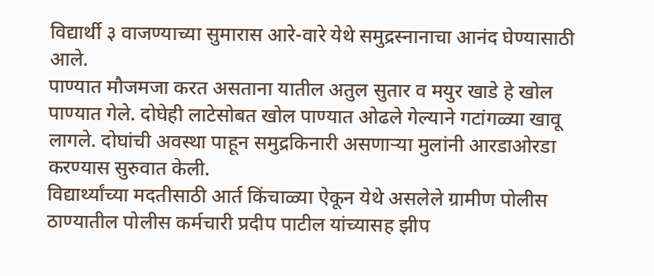विद्यार्थी ३ वाजण्याच्या सुमारास आरे-वारे येथे समुद्रस्नानाचा आनंद घेण्यासाठी आले.
पाण्यात मौजमजा करत असताना यातील अतुल सुतार व मयुर खाडे हे खोल पाण्यात गेले. दोघेही लाटेसोबत खोल पाण्यात ओढले गेल्याने गटांगळ्या खावू लागले. दोघांची अवस्था पाहून समुद्रकिनारी असणाऱ्या मुलांनी आरडाओरडा करण्यास सुरुवात केली.
विद्यार्थ्यांच्या मदतीसाठी आर्त किंचाळ्या ऐकून येथे असलेले ग्रामीण पोलीस ठाण्यातील पोलीस कर्मचारी प्रदीप पाटील यांच्यासह झीप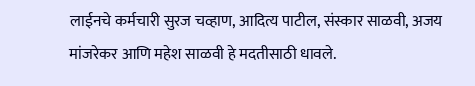लाईनचे कर्मचारी सुरज चव्हाण, आदित्य पाटील, संस्कार साळवी, अजय मांजरेकर आणि महेश साळवी हे मदतीसाठी धावले.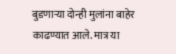बुडणाऱ्या दोन्ही मुलांना बाहेर काढण्यात आले. मात्र या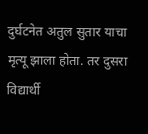दुर्घटनेत अतुल सुतार याचा मृत्यू झाला होता. तर दुसरा विद्यार्थी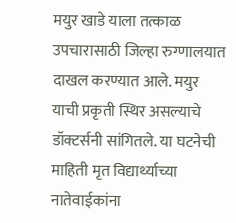मयुर खाडे याला तत्काळ उपचारासाठी जिल्हा रुग्णालयात दाखल करण्यात आले. मयुर याची प्रकृती स्थिर असल्याचे डॉक्टर्सनी सांगितले. या घटनेची माहिती मृत विद्यार्थ्याच्या नातेवाईकांना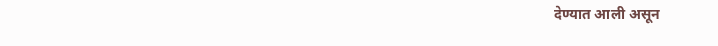देण्यात आली असून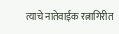त्याचे नातेवाईक रत्नागिरीत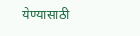येण्यासाठी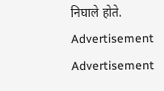निघाले होते.
Advertisement
Advertisement